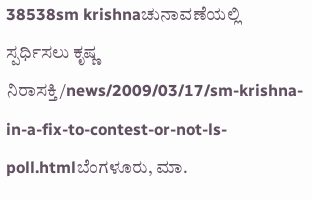38538sm krishnaಚುನಾವಣೆಯಲ್ಲಿ ಸ್ಪರ್ಧಿಸಲು ಕೃಷ್ಣ ನಿರಾಸಕ್ತಿ/news/2009/03/17/sm-krishna-in-a-fix-to-contest-or-not-ls-poll.htmlಬೆಂಗಳೂರು, ಮಾ.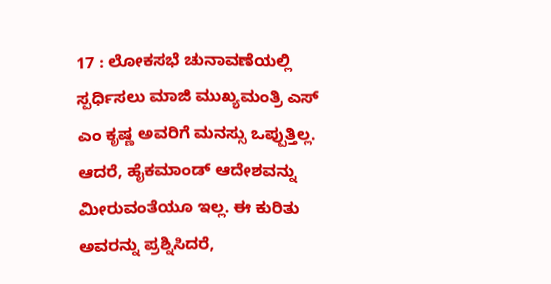17 : ಲೋಕಸಭೆ ಚುನಾವಣೆಯಲ್ಲಿ ಸ್ಪರ್ಧಿಸಲು ಮಾಜಿ ಮುಖ್ಯಮಂತ್ರಿ ಎಸ್ ಎಂ ಕೃಷ್ಣ ಅವರಿಗೆ ಮನಸ್ಸು ಒಪ್ಪುತ್ತಿಲ್ಲ. ಆದರೆ, ಹೈಕಮಾಂಡ್ ಆದೇಶವನ್ನು ಮೀರುವಂತೆಯೂ ಇಲ್ಲ. ಈ ಕುರಿತು ಅವರನ್ನು ಪ್ರಶ್ನಿಸಿದರೆ,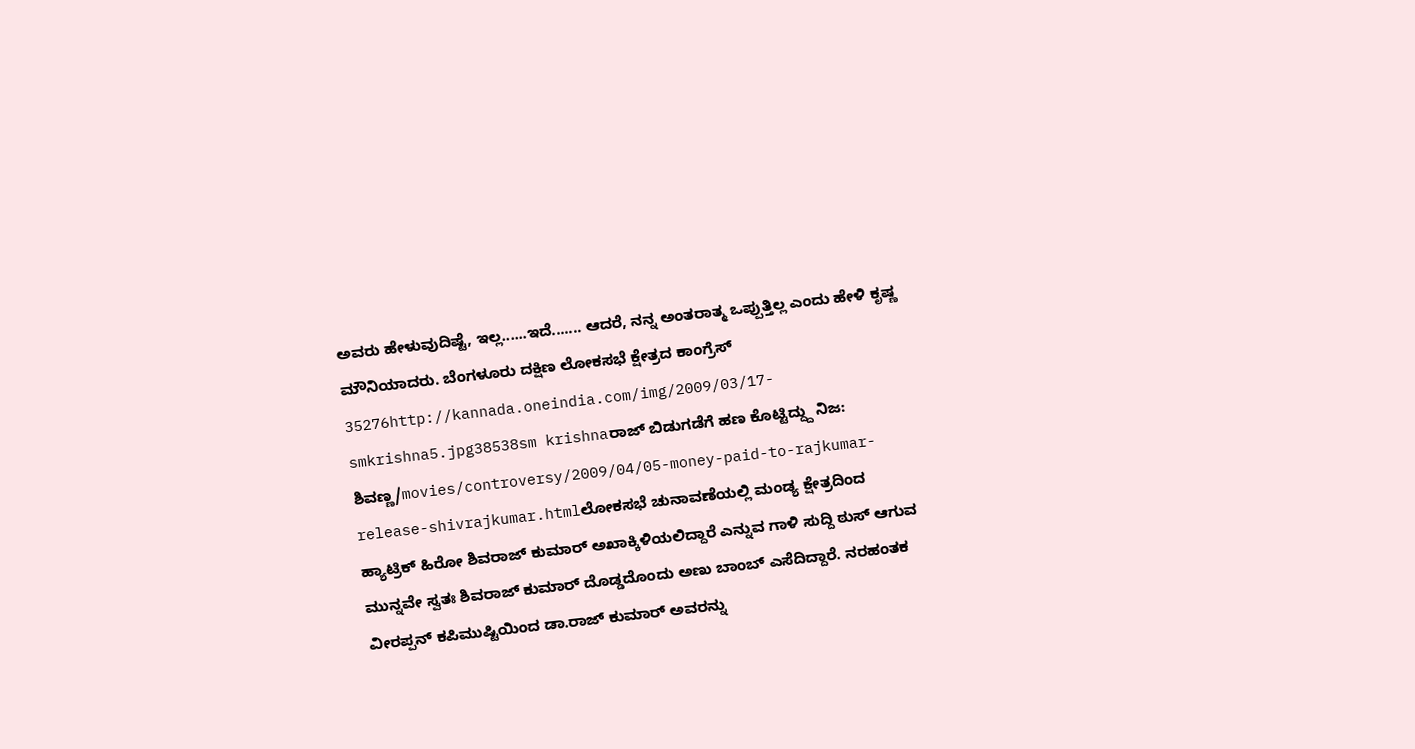ಅವರು ಹೇಳುವುದಿಷ್ಟೆ, ಇಲ್ಲ......ಇದೆ....... ಆದರೆ, ನನ್ನ ಅಂತರಾತ್ಮ ಒಪ್ಪುತ್ತಿಲ್ಲ ಎಂದು ಹೇಳಿ ಕೃಷ್ಣ ಮೌನಿಯಾದರು. ಬೆಂಗಳೂರು ದಕ್ಷಿಣ ಲೋಕಸಭೆ ಕ್ಷೇತ್ರದ ಕಾಂಗ್ರೆಸ್ 35276http://kannada.oneindia.com/img/2009/03/17-smkrishna5.jpg38538sm krishnaರಾಜ್ ಬಿಡುಗಡೆಗೆ ಹಣ ಕೊಟ್ಟಿದ್ದ್ದು ನಿಜ: ಶಿವಣ್ಣ/movies/controversy/2009/04/05-money-paid-to-rajkumar-release-shivrajkumar.htmlಲೋಕಸಭೆ ಚುನಾವಣೆಯಲ್ಲಿ ಮಂಡ್ಯ ಕ್ಷೇತ್ರದಿಂದ ಹ್ಯಾಟ್ರಿಕ್ ಹಿರೋ ಶಿವರಾಜ್ ಕುಮಾರ್ ಅಖಾಕ್ಕಿಳಿಯಲಿದ್ದಾರೆ ಎನ್ನುವ ಗಾಳಿ ಸುದ್ದಿ ಠುಸ್ ಆಗುವ ಮುನ್ನವೇ ಸ್ವತಃ ಶಿವರಾಜ್ ಕುಮಾರ್ ದೊಡ್ಡದೊಂದು ಅಣು ಬಾಂಬ್ ಎಸೆದಿದ್ದಾರೆ. ನರಹಂತಕ ವೀರಪ್ಪನ್ ಕಪಿಮುಷ್ಟಿಯಿಂದ ಡಾ.ರಾಜ್ ಕುಮಾರ್ ಅವರನ್ನು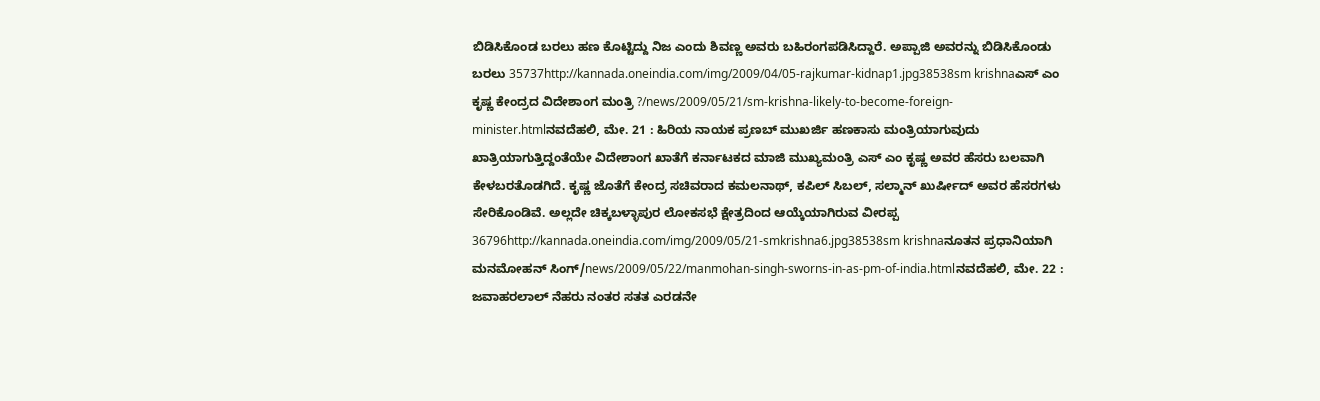ಬಿಡಿಸಿಕೊಂಡ ಬರಲು ಹಣ ಕೊಟ್ಟಿದ್ದು ನಿಜ ಎಂದು ಶಿವಣ್ಣ ಅವರು ಬಹಿರಂಗಪಡಿಸಿದ್ದಾರೆ. ಅಪ್ಪಾಜಿ ಅವರನ್ನು ಬಿಡಿಸಿಕೊಂಡು ಬರಲು 35737http://kannada.oneindia.com/img/2009/04/05-rajkumar-kidnap1.jpg38538sm krishnaಎಸ್ ಎಂ ಕೃಷ್ಣ ಕೇಂದ್ರದ ವಿದೇಶಾಂಗ ಮಂತ್ರಿ ?/news/2009/05/21/sm-krishna-likely-to-become-foreign-minister.htmlನವದೆಹಲಿ, ಮೇ. 21 : ಹಿರಿಯ ನಾಯಕ ಪ್ರಣಬ್ ಮುಖರ್ಜಿ ಹಣಕಾಸು ಮಂತ್ರಿಯಾಗುವುದು ಖಾತ್ರಿಯಾಗುತ್ತಿದ್ದಂತೆಯೇ ವಿದೇಶಾಂಗ ಖಾತೆಗೆ ಕರ್ನಾಟಕದ ಮಾಜಿ ಮುಖ್ಯಮಂತ್ರಿ ಎಸ್ ಎಂ ಕೃಷ್ಣ ಅವರ ಹೆಸರು ಬಲವಾಗಿ ಕೇಳಬರತೊಡಗಿದೆ. ಕೃಷ್ಣ ಜೊತೆಗೆ ಕೇಂದ್ರ ಸಚಿವರಾದ ಕಮಲನಾಥ್, ಕಪಿಲ್ ಸಿಬಲ್, ಸಲ್ಮಾನ್ ಖುರ್ಷೀದ್ ಅವರ ಹೆಸರಗಳು ಸೇರಿಕೊಂಡಿವೆ. ಅಲ್ಲದೇ ಚಿಕ್ಕಬಳ್ಳಾಪುರ ಲೋಕಸಭೆ ಕ್ಷೇತ್ರದಿಂದ ಆಯ್ಕೆಯಾಗಿರುವ ವೀರಪ್ಪ 36796http://kannada.oneindia.com/img/2009/05/21-smkrishna6.jpg38538sm krishnaನೂತನ ಪ್ರಧಾನಿಯಾಗಿ ಮನಮೋಹನ್ ಸಿಂಗ್/news/2009/05/22/manmohan-singh-sworns-in-as-pm-of-india.htmlನವದೆಹಲಿ, ಮೇ. 22 : ಜವಾಹರಲಾಲ್ ನೆಹರು ನಂತರ ಸತತ ಎರಡನೇ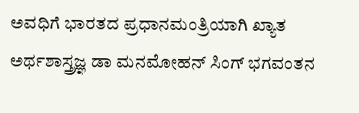ಅವಧಿಗೆ ಭಾರತದ ಪ್ರಧಾನಮಂತ್ರಿಯಾಗಿ ಖ್ಯಾತ ಅರ್ಥಶಾಸ್ತ್ರಜ್ಞ ಡಾ ಮನಮೋಹನ್ ಸಿಂಗ್ ಭಗವಂತನ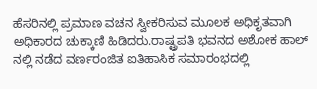ಹೆಸರಿನಲ್ಲಿ ಪ್ರಮಾಣ ವಚನ ಸ್ವೀಕರಿಸುವ ಮೂಲಕ ಅಧಿಕೃತವಾಗಿ ಅಧಿಕಾರದ ಚುಕ್ಕಾಣಿ ಹಿಡಿದರು.ರಾಷ್ಟ್ರಪತಿ ಭವನದ ಅಶೋಕ ಹಾಲ್ ನಲ್ಲಿ ನಡೆದ ವರ್ಣರಂಜಿತ ಐತಿಹಾಸಿಕ ಸಮಾರಂಭದಲ್ಲಿ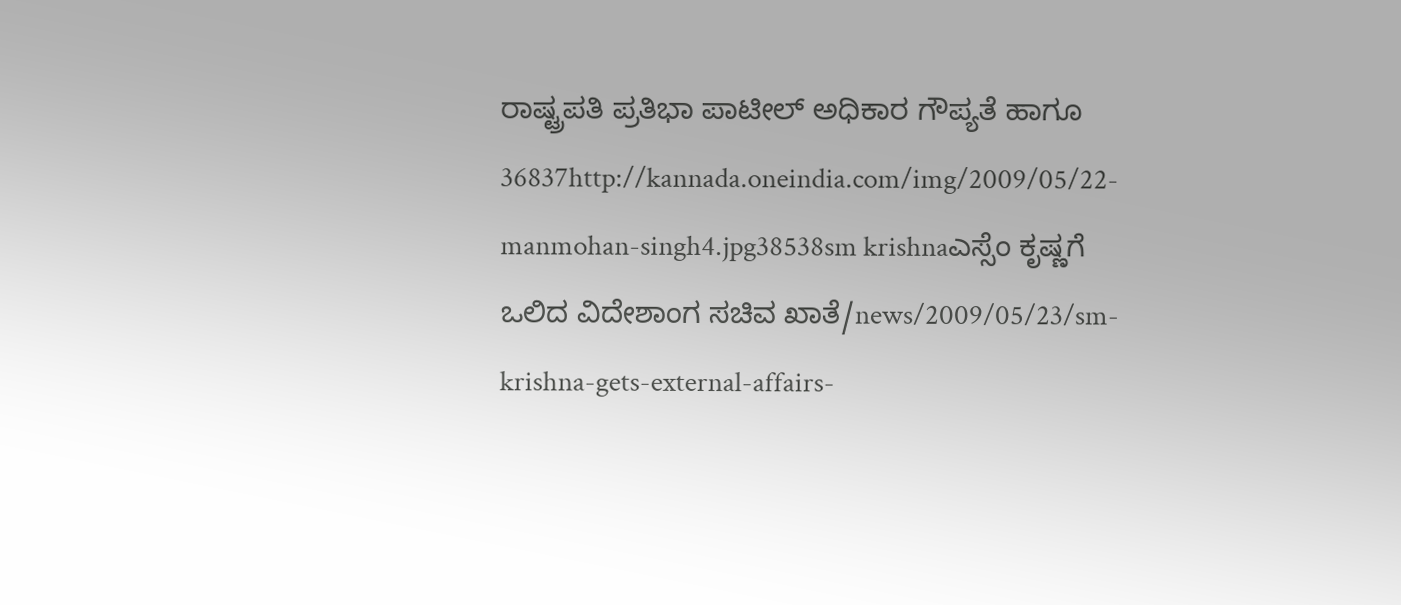ರಾಷ್ಟ್ರಪತಿ ಪ್ರತಿಭಾ ಪಾಟೀಲ್ ಅಧಿಕಾರ ಗೌಪ್ಯತೆ ಹಾಗೂ 36837http://kannada.oneindia.com/img/2009/05/22-manmohan-singh4.jpg38538sm krishnaಎಸ್ಸೆಂ ಕೃಷ್ಣಗೆ ಒಲಿದ ವಿದೇಶಾಂಗ ಸಚಿವ ಖಾತೆ/news/2009/05/23/sm-krishna-gets-external-affairs-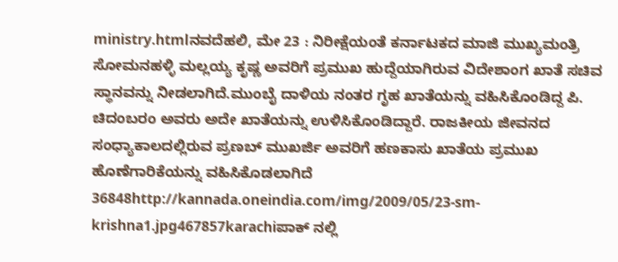ministry.htmlನವದೆಹಲಿ, ಮೇ 23 : ನಿರೀಕ್ಷೆಯಂತೆ ಕರ್ನಾಟಕದ ಮಾಜಿ ಮುಖ್ಯಮಂತ್ರಿ ಸೋಮನಹಳ್ಳಿ ಮಲ್ಲಯ್ಯ ಕೃಷ್ಣ ಅವರಿಗೆ ಪ್ರಮುಖ ಹುದ್ದೆಯಾಗಿರುವ ವಿದೇಶಾಂಗ ಖಾತೆ ಸಚಿವ ಸ್ಥಾನವನ್ನು ನೀಡಲಾಗಿದೆ.ಮುಂಬೈ ದಾಳಿಯ ನಂತರ ಗೃಹ ಖಾತೆಯನ್ನು ವಹಿಸಿಕೊಂಡಿದ್ದ ಪಿ. ಚಿದಂಬರಂ ಅವರು ಅದೇ ಖಾತೆಯನ್ನು ಉಳಿಸಿಕೊಂಡಿದ್ದಾರೆ. ರಾಜಕೀಯ ಜೀವನದ ಸಂಧ್ಯಾಕಾಲದಲ್ಲಿರುವ ಪ್ರಣಬ್ ಮುಖರ್ಜಿ ಅವರಿಗೆ ಹಣಕಾಸು ಖಾತೆಯ ಪ್ರಮುಖ ಹೊಣೆಗಾರಿಕೆಯನ್ನು ವಹಿಸಿಕೊಡಲಾಗಿದೆ 36848http://kannada.oneindia.com/img/2009/05/23-sm-krishna1.jpg467857karachiಪಾಕ್ ನಲ್ಲಿ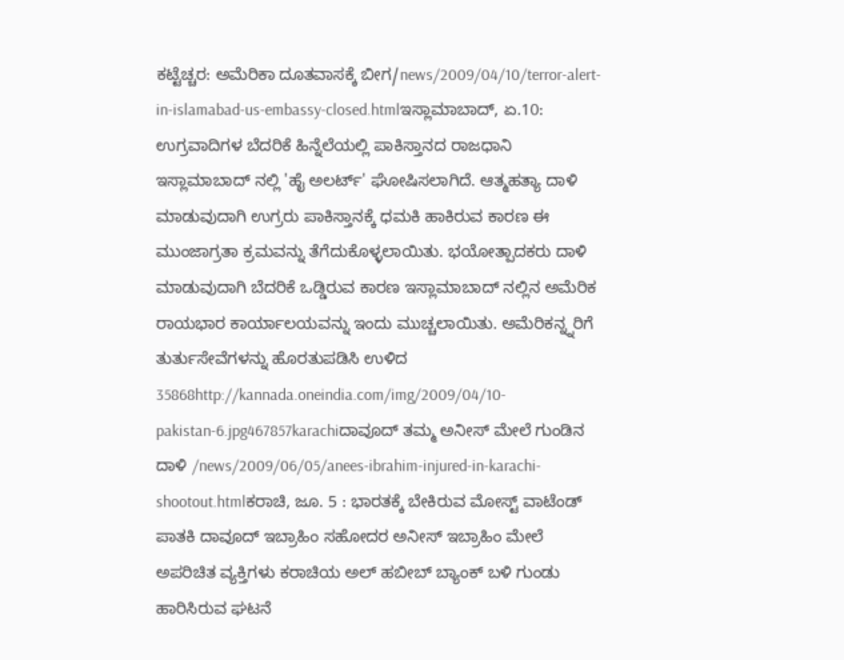ಕಟ್ಟೆಚ್ಚರ: ಅಮೆರಿಕಾ ದೂತವಾಸಕ್ಕೆ ಬೀಗ/news/2009/04/10/terror-alert-in-islamabad-us-embassy-closed.htmlಇಸ್ಲಾಮಾಬಾದ್, ಏ.10: ಉಗ್ರವಾದಿಗಳ ಬೆದರಿಕೆ ಹಿನ್ನೆಲೆಯಲ್ಲಿ ಪಾಕಿಸ್ತಾನದ ರಾಜಧಾನಿ ಇಸ್ಲಾಮಾಬಾದ್ ನಲ್ಲಿ 'ಹೈ ಅಲರ್ಟ್' ಘೋಷಿಸಲಾಗಿದೆ. ಆತ್ಮಹತ್ಯಾ ದಾಳಿ ಮಾಡುವುದಾಗಿ ಉಗ್ರರು ಪಾಕಿಸ್ತಾನಕ್ಕೆ ಧಮಕಿ ಹಾಕಿರುವ ಕಾರಣ ಈ ಮುಂಜಾಗ್ರತಾ ಕ್ರಮವನ್ನು ತೆಗೆದುಕೊಳ್ಳಲಾಯಿತು. ಭಯೋತ್ಪಾದಕರು ದಾಳಿ ಮಾಡುವುದಾಗಿ ಬೆದರಿಕೆ ಒಡ್ಡಿರುವ ಕಾರಣ ಇಸ್ಲಾಮಾಬಾದ್ ನಲ್ಲಿನ ಅಮೆರಿಕ ರಾಯಭಾರ ಕಾರ್ಯಾಲಯವನ್ನು ಇಂದು ಮುಚ್ಚಲಾಯಿತು. ಅಮೆರಿಕನ್ನ್ನರಿಗೆ ತುರ್ತುಸೇವೆಗಳನ್ನು ಹೊರತುಪಡಿಸಿ ಉಳಿದ 35868http://kannada.oneindia.com/img/2009/04/10-pakistan-6.jpg467857karachiದಾವೂದ್ ತಮ್ಮ ಅನೀಸ್ ಮೇಲೆ ಗುಂಡಿನ ದಾಳಿ /news/2009/06/05/anees-ibrahim-injured-in-karachi-shootout.htmlಕರಾಚಿ, ಜೂ. 5 : ಭಾರತಕ್ಕೆ ಬೇಕಿರುವ ಮೋಸ್ಟ್ ವಾಟೆಂಡ್ ಪಾತಕಿ ದಾವೂದ್ ಇಬ್ರಾಹಿಂ ಸಹೋದರ ಅನೀಸ್ ಇಬ್ರಾಹಿಂ ಮೇಲೆ ಅಪರಿಚಿತ ವ್ಯಕ್ತಿಗಳು ಕರಾಚಿಯ ಅಲ್ ಹಬೀಬ್ ಬ್ಯಾಂಕ್ ಬಳಿ ಗುಂಡು ಹಾರಿಸಿರುವ ಘಟನೆ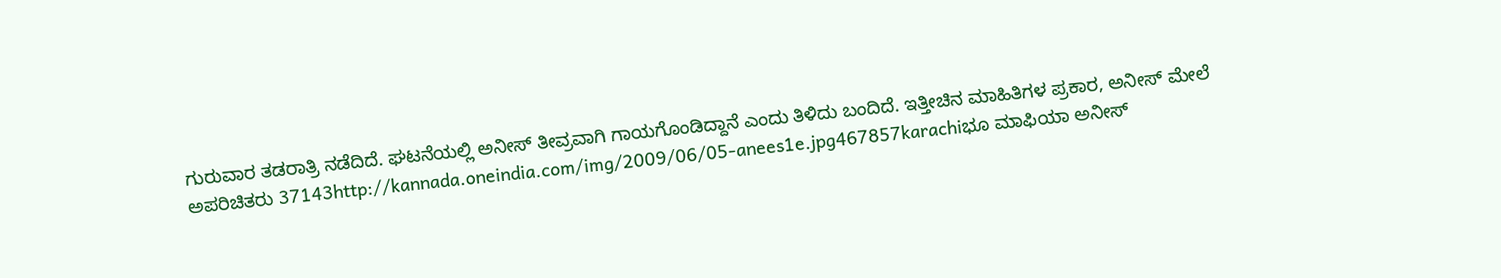ಗುರುವಾರ ತಡರಾತ್ರಿ ನಡೆದಿದೆ. ಘಟನೆಯಲ್ಲಿ ಅನೀಸ್ ತೀವ್ರವಾಗಿ ಗಾಯಗೊಂಡಿದ್ದಾನೆ ಎಂದು ತಿಳಿದು ಬಂದಿದೆ. ಇತ್ತೀಚಿನ ಮಾಹಿತಿಗಳ ಪ್ರಕಾರ, ಅನೀಸ್ ಮೇಲೆ ಅಪರಿಚಿತರು 37143http://kannada.oneindia.com/img/2009/06/05-anees1e.jpg467857karachiಭೂ ಮಾಫಿಯಾ ಅನೀಸ್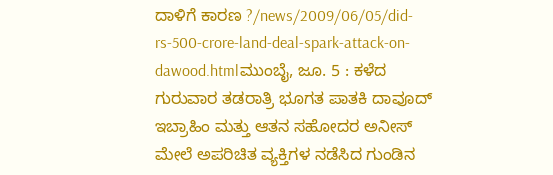ದಾಳಿಗೆ ಕಾರಣ ?/news/2009/06/05/did-rs-500-crore-land-deal-spark-attack-on-dawood.htmlಮುಂಬೈ, ಜೂ. 5 : ಕಳೆದ ಗುರುವಾರ ತಡರಾತ್ರಿ ಭೂಗತ ಪಾತಕಿ ದಾವೂದ್ ಇಬ್ರಾಹಿಂ ಮತ್ತು ಆತನ ಸಹೋದರ ಅನೀಸ್ ಮೇಲೆ ಅಪರಿಚಿತ ವ್ಯಕ್ತಿಗಳ ನಡೆಸಿದ ಗುಂಡಿನ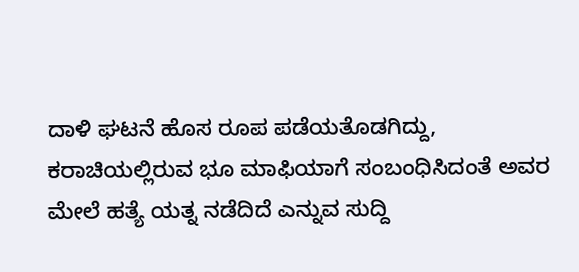ದಾಳಿ ಘಟನೆ ಹೊಸ ರೂಪ ಪಡೆಯತೊಡಗಿದ್ದು, ಕರಾಚಿಯಲ್ಲಿರುವ ಭೂ ಮಾಫಿಯಾಗೆ ಸಂಬಂಧಿಸಿದಂತೆ ಅವರ ಮೇಲೆ ಹತ್ಯೆ ಯತ್ನ ನಡೆದಿದೆ ಎನ್ನುವ ಸುದ್ದಿ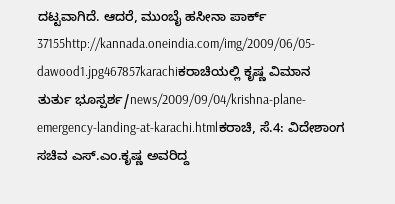ದಟ್ಟವಾಗಿದೆ. ಆದರೆ, ಮುಂಬೈ ಹಸೀನಾ ಪಾರ್ಕ್ 37155http://kannada.oneindia.com/img/2009/06/05-dawood1.jpg467857karachiಕರಾಚಿಯಲ್ಲಿ ಕೃಷ್ಣ ವಿಮಾನ ತುರ್ತು ಭೂಸ್ಪರ್ಶ/news/2009/09/04/krishna-plane-emergency-landing-at-karachi.htmlಕರಾಚಿ, ಸೆ.4: ವಿದೇಶಾಂಗ ಸಚಿವ ಎಸ್.ಎಂ.ಕೃಷ್ಣ ಅವರಿದ್ದ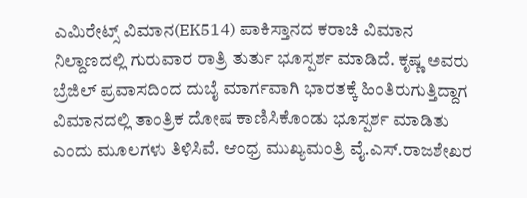ಎಮಿರೇಟ್ಸ್ ವಿಮಾನ(EK514) ಪಾಕಿಸ್ತಾನದ ಕರಾಚಿ ವಿಮಾನ ನಿಲ್ದಾಣದಲ್ಲಿ ಗುರುವಾರ ರಾತ್ರಿ ತುರ್ತು ಭೂಸ್ಪರ್ಶ ಮಾಡಿದೆ. ಕೃಷ್ಣ ಅವರು ಬ್ರೆಜಿಲ್ ಪ್ರವಾಸದಿಂದ ದುಬೈ ಮಾರ್ಗವಾಗಿ ಭಾರತಕ್ಕೆ ಹಿಂತಿರುಗುತ್ತಿದ್ದಾಗ ವಿಮಾನದಲ್ಲಿ ತಾಂತ್ರಿಕ ದೋಷ ಕಾಣಿಸಿಕೊಂಡು ಭೂಸ್ಪರ್ಶ ಮಾಡಿತು ಎಂದು ಮೂಲಗಳು ತಿಳಿಸಿವೆ. ಆಂಧ್ರ ಮುಖ್ಯಮಂತ್ರಿ ವೈ.ಎಸ್.ರಾಜಶೇಖರ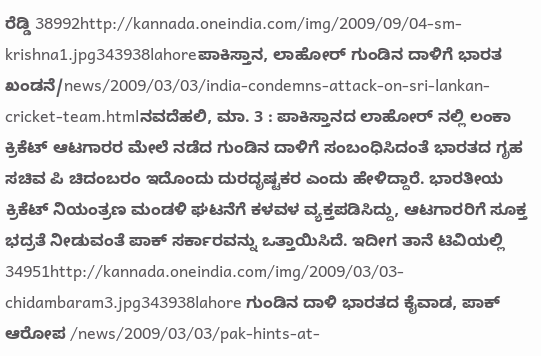ರೆಡ್ಡಿ 38992http://kannada.oneindia.com/img/2009/09/04-sm-krishna1.jpg343938lahoreಪಾಕಿಸ್ತಾನ, ಲಾಹೋರ್ ಗುಂಡಿನ ದಾಳಿಗೆ ಭಾರತ ಖಂಡನೆ/news/2009/03/03/india-condemns-attack-on-sri-lankan-cricket-team.htmlನವದೆಹಲಿ, ಮಾ. 3 : ಪಾಕಿಸ್ತಾನದ ಲಾಹೋರ್ ನಲ್ಲಿ ಲಂಕಾ ಕ್ರಿಕೆಟ್ ಆಟಗಾರರ ಮೇಲೆ ನಡೆದ ಗುಂಡಿನ ದಾಳಿಗೆ ಸಂಬಂಧಿಸಿದಂತೆ ಭಾರತದ ಗೃಹ ಸಚಿವ ಪಿ ಚಿದಂಬರಂ ಇದೊಂದು ದುರದೃಷ್ಟಕರ ಎಂದು ಹೇಳಿದ್ದಾರೆ. ಭಾರತೀಯ ಕ್ರಿಕೆಟ್ ನಿಯಂತ್ರಣ ಮಂಡಳಿ ಘಟನೆಗೆ ಕಳವಳ ವ್ಯಕ್ತಪಡಿಸಿದ್ದು, ಆಟಗಾರರಿಗೆ ಸೂಕ್ತ ಭದ್ರತೆ ನೀಡುವಂತೆ ಪಾಕ್ ಸರ್ಕಾರವನ್ನು ಒತ್ತಾಯಿಸಿದೆ. ಇದೀಗ ತಾನೆ ಟಿವಿಯಲ್ಲಿ 34951http://kannada.oneindia.com/img/2009/03/03-chidambaram3.jpg343938lahore ಗುಂಡಿನ ದಾಳಿ ಭಾರತದ ಕೈವಾಡ, ಪಾಕ್ ಆರೋಪ /news/2009/03/03/pak-hints-at-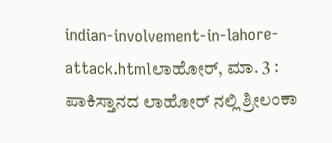indian-involvement-in-lahore-attack.htmlಲಾಹೋರ್, ಮಾ. 3 : ಪಾಕಿಸ್ತಾನದ ಲಾಹೋರ್ ನಲ್ಲಿ ಶ್ರೀಲಂಕಾ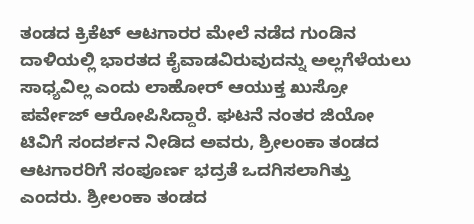ತಂಡದ ಕ್ರಿಕೆಟ್ ಆಟಗಾರರ ಮೇಲೆ ನಡೆದ ಗುಂಡಿನ ದಾಳಿಯಲ್ಲಿ ಭಾರತದ ಕೈವಾಡವಿರುವುದನ್ನು ಅಲ್ಲಗೆಳೆಯಲು ಸಾಧ್ಯವಿಲ್ಲ ಎಂದು ಲಾಹೋರ್ ಆಯುಕ್ತ ಖುಸ್ರೋ ಪರ್ವೇಜ್ ಆರೋಪಿಸಿದ್ದಾರೆ. ಘಟನೆ ನಂತರ ಜಿಯೋ ಟಿವಿಗೆ ಸಂದರ್ಶನ ನೀಡಿದ ಅವರು, ಶ್ರೀಲಂಕಾ ತಂಡದ ಆಟಗಾರರಿಗೆ ಸಂಪೂರ್ಣ ಭದ್ರತೆ ಒದಗಿಸಲಾಗಿತ್ತು ಎಂದರು. ಶ್ರೀಲಂಕಾ ತಂಡದ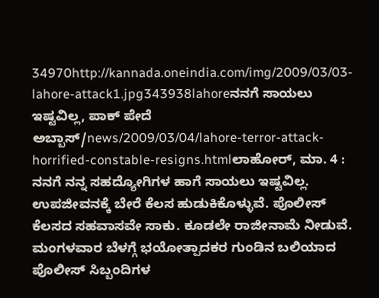34970http://kannada.oneindia.com/img/2009/03/03-lahore-attack1.jpg343938lahoreನನಗೆ ಸಾಯಲು ಇಷ್ಟವಿಲ್ಲ, ಪಾಕ್ ಪೇದೆ ಅಬ್ಬಾಸ್/news/2009/03/04/lahore-terror-attack-horrified-constable-resigns.htmlಲಾಹೋರ್, ಮಾ. 4 : ನನಗೆ ನನ್ನ ಸಹದ್ಯೋಗಿಗಳ ಹಾಗೆ ಸಾಯಲು ಇಷ್ಟವಿಲ್ಲ. ಉಪಜೀವನಕ್ಕೆ ಬೇರೆ ಕೆಲಸ ಹುಡುಕಿಕೊಳ್ಳುವೆ. ಪೊಲೀಸ್ ಕೆಲಸದ ಸಹವಾಸವೇ ಸಾಕು. ಕೂಡಲೇ ರಾಜೀನಾಮೆ ನೀಡುವೆ. ಮಂಗಳವಾರ ಬೆಳಗ್ಗೆ ಭಯೋತ್ಪಾದಕರ ಗುಂಡಿನ ಬಲಿಯಾದ ಪೊಲೀಸ್ ಸಿಬ್ಬಂದಿಗಳ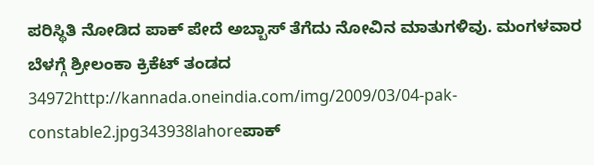ಪರಿಸ್ಥಿತಿ ನೋಡಿದ ಪಾಕ್ ಪೇದೆ ಅಬ್ಬಾಸ್ ತೆಗೆದು ನೋವಿನ ಮಾತುಗಳಿವು. ಮಂಗಳವಾರ ಬೆಳಗ್ಗೆ ಶ್ರೀಲಂಕಾ ಕ್ರಿಕೆಟ್ ತಂಡದ 34972http://kannada.oneindia.com/img/2009/03/04-pak-constable2.jpg343938lahoreಪಾಕ್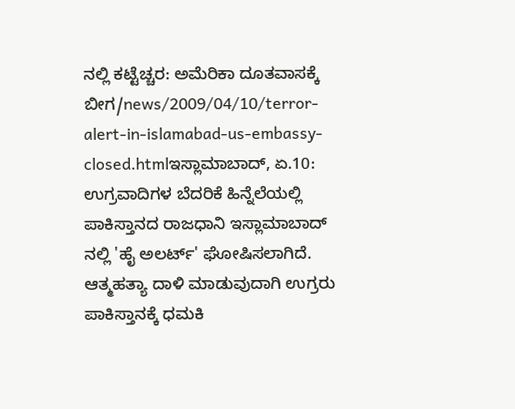ನಲ್ಲಿ ಕಟ್ಟೆಚ್ಚರ: ಅಮೆರಿಕಾ ದೂತವಾಸಕ್ಕೆ ಬೀಗ/news/2009/04/10/terror-alert-in-islamabad-us-embassy-closed.htmlಇಸ್ಲಾಮಾಬಾದ್, ಏ.10: ಉಗ್ರವಾದಿಗಳ ಬೆದರಿಕೆ ಹಿನ್ನೆಲೆಯಲ್ಲಿ ಪಾಕಿಸ್ತಾನದ ರಾಜಧಾನಿ ಇಸ್ಲಾಮಾಬಾದ್ ನಲ್ಲಿ 'ಹೈ ಅಲರ್ಟ್' ಘೋಷಿಸಲಾಗಿದೆ. ಆತ್ಮಹತ್ಯಾ ದಾಳಿ ಮಾಡುವುದಾಗಿ ಉಗ್ರರು ಪಾಕಿಸ್ತಾನಕ್ಕೆ ಧಮಕಿ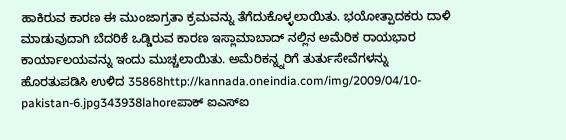ಹಾಕಿರುವ ಕಾರಣ ಈ ಮುಂಜಾಗ್ರತಾ ಕ್ರಮವನ್ನು ತೆಗೆದುಕೊಳ್ಳಲಾಯಿತು. ಭಯೋತ್ಪಾದಕರು ದಾಳಿ ಮಾಡುವುದಾಗಿ ಬೆದರಿಕೆ ಒಡ್ಡಿರುವ ಕಾರಣ ಇಸ್ಲಾಮಾಬಾದ್ ನಲ್ಲಿನ ಅಮೆರಿಕ ರಾಯಭಾರ ಕಾರ್ಯಾಲಯವನ್ನು ಇಂದು ಮುಚ್ಚಲಾಯಿತು. ಅಮೆರಿಕನ್ನ್ನರಿಗೆ ತುರ್ತುಸೇವೆಗಳನ್ನು ಹೊರತುಪಡಿಸಿ ಉಳಿದ 35868http://kannada.oneindia.com/img/2009/04/10-pakistan-6.jpg343938lahoreಪಾಕ್ ಐಎಸ್ಐ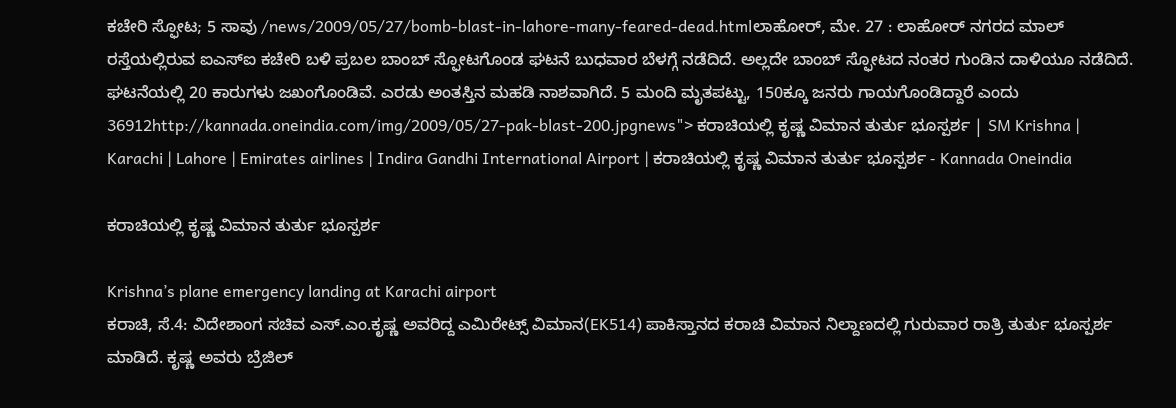ಕಚೇರಿ ಸ್ಫೋಟ; 5 ಸಾವು /news/2009/05/27/bomb-blast-in-lahore-many-feared-dead.htmlಲಾಹೋರ್, ಮೇ. 27 : ಲಾಹೋರ್ ನಗರದ ಮಾಲ್ ರಸ್ತೆಯಲ್ಲಿರುವ ಐಎಸ್ಐ ಕಚೇರಿ ಬಳಿ ಪ್ರಬಲ ಬಾಂಬ್ ಸ್ಫೋಟಗೊಂಡ ಘಟನೆ ಬುಧವಾರ ಬೆಳಗ್ಗೆ ನಡೆದಿದೆ. ಅಲ್ಲದೇ ಬಾಂಬ್ ಸ್ಫೋಟದ ನಂತರ ಗುಂಡಿನ ದಾಳಿಯೂ ನಡೆದಿದೆ. ಘಟನೆಯಲ್ಲಿ 20 ಕಾರುಗಳು ಜಖಂಗೊಂಡಿವೆ. ಎರಡು ಅಂತಸ್ತಿನ ಮಹಡಿ ನಾಶವಾಗಿದೆ. 5 ಮಂದಿ ಮೃತಪಟ್ಟು, 150ಕ್ಕೂ ಜನರು ಗಾಯಗೊಂಡಿದ್ದಾರೆ ಎಂದು 36912http://kannada.oneindia.com/img/2009/05/27-pak-blast-200.jpgnews"> ಕರಾಚಿಯಲ್ಲಿ ಕೃಷ್ಣ ವಿಮಾನ ತುರ್ತು ಭೂಸ್ಪರ್ಶ | SM Krishna | Karachi | Lahore | Emirates airlines | Indira Gandhi International Airport | ಕರಾಚಿಯಲ್ಲಿ ಕೃಷ್ಣ ವಿಮಾನ ತುರ್ತು ಭೂಸ್ಪರ್ಶ - Kannada Oneindia

ಕರಾಚಿಯಲ್ಲಿ ಕೃಷ್ಣ ವಿಮಾನ ತುರ್ತು ಭೂಸ್ಪರ್ಶ

Krishna’s plane emergency landing at Karachi airport
ಕರಾಚಿ, ಸೆ.4: ವಿದೇಶಾಂಗ ಸಚಿವ ಎಸ್.ಎಂ.ಕೃಷ್ಣ ಅವರಿದ್ದ ಎಮಿರೇಟ್ಸ್ ವಿಮಾನ(EK514) ಪಾಕಿಸ್ತಾನದ ಕರಾಚಿ ವಿಮಾನ ನಿಲ್ದಾಣದಲ್ಲಿ ಗುರುವಾರ ರಾತ್ರಿ ತುರ್ತು ಭೂಸ್ಪರ್ಶ ಮಾಡಿದೆ. ಕೃಷ್ಣ ಅವರು ಬ್ರೆಜಿಲ್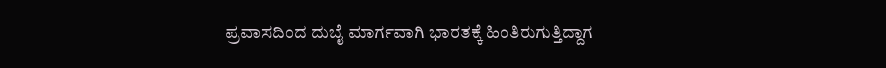ಪ್ರವಾಸದಿಂದ ದುಬೈ ಮಾರ್ಗವಾಗಿ ಭಾರತಕ್ಕೆ ಹಿಂತಿರುಗುತ್ತಿದ್ದಾಗ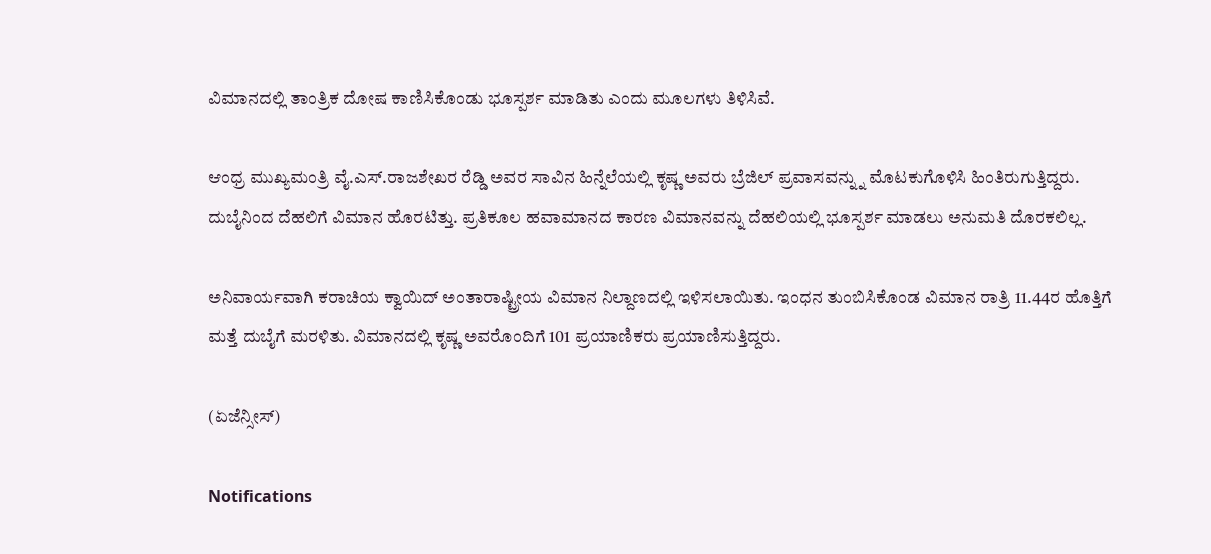ವಿಮಾನದಲ್ಲಿ ತಾಂತ್ರಿಕ ದೋಷ ಕಾಣಿಸಿಕೊಂಡು ಭೂಸ್ಪರ್ಶ ಮಾಡಿತು ಎಂದು ಮೂಲಗಳು ತಿಳಿಸಿವೆ.

ಆಂಧ್ರ ಮುಖ್ಯಮಂತ್ರಿ ವೈ.ಎಸ್.ರಾಜಶೇಖರ ರೆಡ್ಡಿ ಅವರ ಸಾವಿನ ಹಿನ್ನೆಲೆಯಲ್ಲಿ ಕೃಷ್ಣ ಅವರು ಬ್ರೆಜಿಲ್ ಪ್ರವಾಸವನ್ನ್ನು ಮೊಟಕುಗೊಳಿಸಿ ಹಿಂತಿರುಗುತ್ತಿದ್ದರು. ದುಬೈನಿಂದ ದೆಹಲಿಗೆ ವಿಮಾನ ಹೊರಟಿತ್ತು. ಪ್ರತಿಕೂಲ ಹವಾಮಾನದ ಕಾರಣ ವಿಮಾನವನ್ನು ದೆಹಲಿಯಲ್ಲಿ ಭೂಸ್ಪರ್ಶ ಮಾಡಲು ಅನುಮತಿ ದೊರಕಲಿಲ್ಲ.

ಅನಿವಾರ್ಯವಾಗಿ ಕರಾಚಿಯ ಕ್ವಾಯಿದ್ ಅಂತಾರಾಷ್ಟ್ರೀಯ ವಿಮಾನ ನಿಲ್ದಾಣದಲ್ಲಿ ಇಳಿಸಲಾಯಿತು. ಇಂಧನ ತುಂಬಿಸಿಕೊಂಡ ವಿಮಾನ ರಾತ್ರಿ 11.44ರ ಹೊತ್ತಿಗೆ ಮತ್ತೆ ದುಬೈಗೆ ಮರಳಿತು. ವಿಮಾನದಲ್ಲಿ ಕೃಷ್ಣ ಅವರೊಂದಿಗೆ 101 ಪ್ರಯಾಣಿಕರು ಪ್ರಯಾಣಿಸುತ್ತಿದ್ದರು.

(ಏಜೆನ್ಸೀಸ್)

Notifications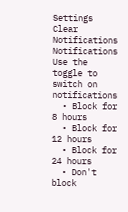Settings
Clear Notifications
Notifications
Use the toggle to switch on notifications
  • Block for 8 hours
  • Block for 12 hours
  • Block for 24 hours
  • Don't block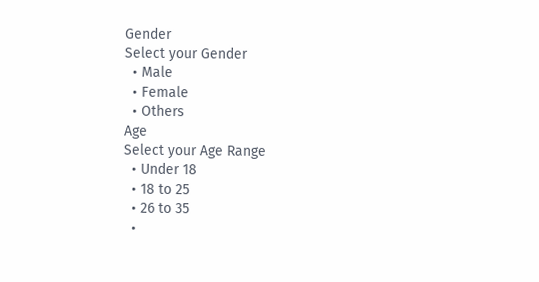Gender
Select your Gender
  • Male
  • Female
  • Others
Age
Select your Age Range
  • Under 18
  • 18 to 25
  • 26 to 35
  •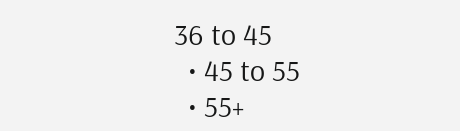36 to 45
  • 45 to 55
  • 55+